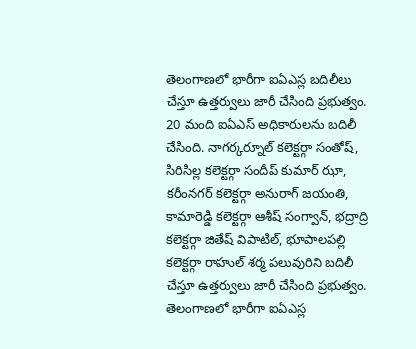తెలంగాణలో భారీగా ఐఏఎస్ల బదిలీలు చేస్తూ ఉత్తర్వులు జారీ చేసింది ప్రభుత్వం. 20 మంది ఐఏఎస్ అధికారులను బదిలీ చేసింది. నాగర్కర్నూల్ కలెక్టర్గా సంతోష్, సిరిసిల్ల కలెక్టర్గా సందీప్ కుమార్ ఝా, కరీంనగర్ కలెక్టర్గా అనురాగ్ జయంతి, కామారెడ్డి కలెక్టర్గా ఆశీష్ సంగ్వాన్, భద్రాద్రి కలెక్టర్గా జితేష్ విపాటిల్, భూపాలపల్లి కలెక్టర్గా రాహుల్ శర్మ పలువురిని బదిలీ చేస్తూ ఉత్తర్వులు జారీ చేసింది ప్రభుత్వం.
తెలంగాణలో భారీగా ఐఏఎస్ల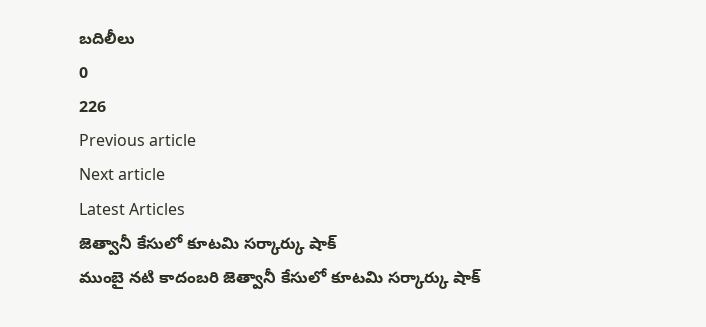బదిలీలు
0
226
Previous article
Next article
Latest Articles
జెత్వానీ కేసులో కూటమి సర్కార్కు షాక్
ముంబై నటి కాదంబరి జెత్వానీ కేసులో కూటమి సర్కార్కు షాక్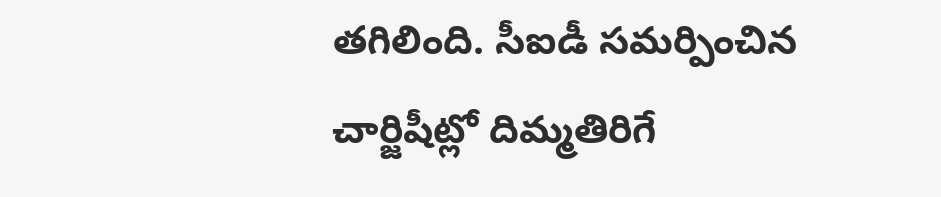తగిలింది. సీఐడీ సమర్పించిన చార్జిషీట్లో దిమ్మతిరిగే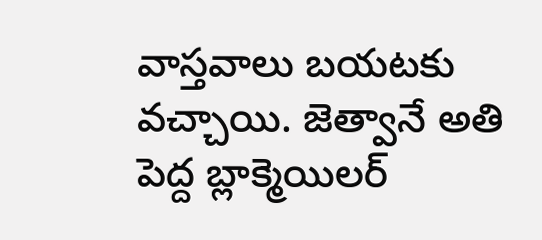వాస్తవాలు బయటకు వచ్చాయి. జెత్వానే అతి పెద్ద బ్లాక్మెయిలర్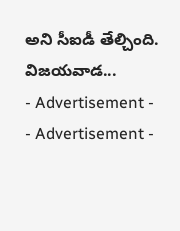అని సీఐడీ తేల్చింది. విజయవాడ...
- Advertisement -
- Advertisement -